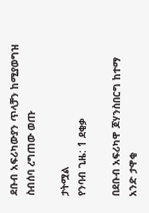ደቡብ አፍሪካውያን ጥላቻን ከሚያወግዝ ስብሰባ ረግጠው ወጡ

ታትሟል
የንባብ ጊዜ: 1 ደቂቃ

በደቡብ አፍሪካዋ ጆሃንስበርግ ከተማ አንድ ታዋቂ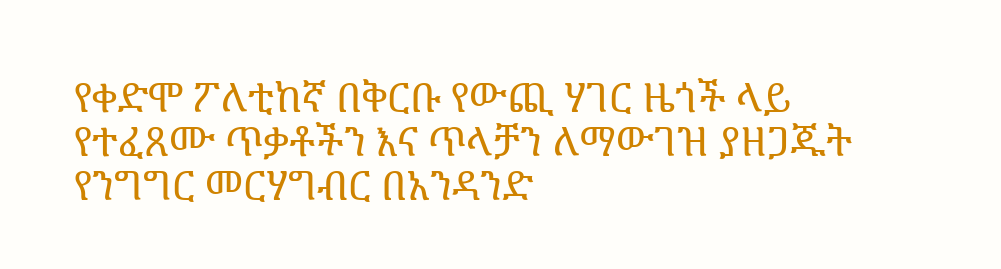የቀድሞ ፖለቲከኛ በቅርቡ የውጪ ሃገር ዜጎች ላይ የተፈጸሙ ጥቃቶችን እና ጥላቻን ለማውገዝ ያዘጋጁት የንግግር መርሃግብር በአንዳንድ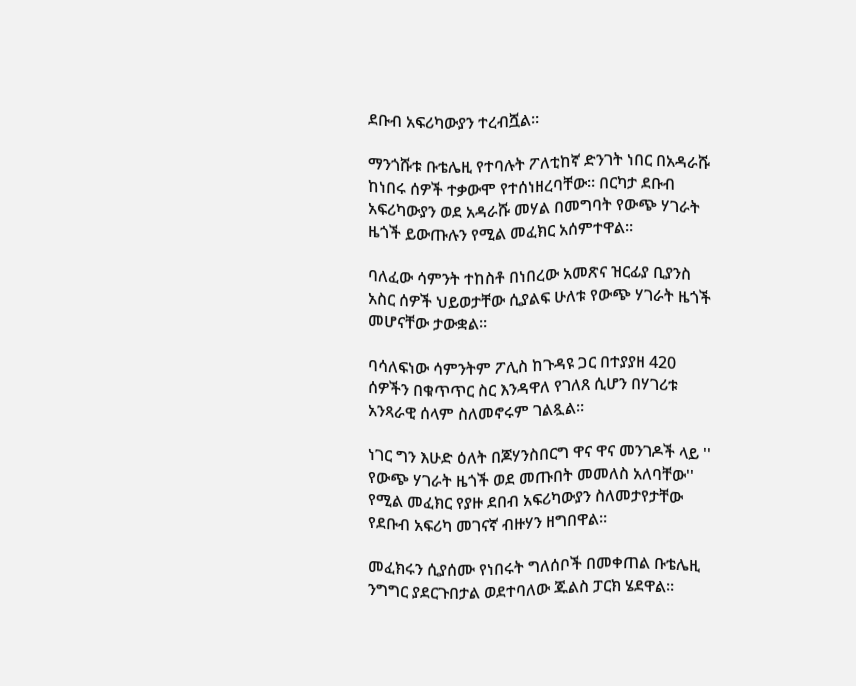ደቡብ አፍሪካውያን ተረብሿል።

ማንጎሹቱ ቡቴሌዚ የተባሉት ፖለቲከኛ ድንገት ነበር በአዳራሹ ከነበሩ ሰዎች ተቃውሞ የተሰነዘረባቸው። በርካታ ደቡብ አፍሪካውያን ወደ አዳራሹ መሃል በመግባት የውጭ ሃገራት ዜጎች ይውጡሉን የሚል መፈክር አሰምተዋል።

ባለፈው ሳምንት ተከስቶ በነበረው አመጽና ዝርፊያ ቢያንስ አስር ሰዎች ህይወታቸው ሲያልፍ ሁለቱ የውጭ ሃገራት ዜጎች መሆናቸው ታውቋል።

ባሳለፍነው ሳምንትም ፖሊስ ከጉዳዩ ጋር በተያያዘ 420 ሰዎችን በቁጥጥር ስር እንዳዋለ የገለጸ ሲሆን በሃገሪቱ አንጻራዊ ሰላም ስለመኖሩም ገልጿል።

ነገር ግን እሁድ ዕለት በጆሃንስበርግ ዋና ዋና መንገዶች ላይ '' የውጭ ሃገራት ዜጎች ወደ መጡበት መመለስ አለባቸው'' የሚል መፈክር የያዙ ደበብ አፍሪካውያን ስለመታየታቸው የደቡብ አፍሪካ መገናኛ ብዙሃን ዘግበዋል።

መፈክሩን ሲያሰሙ የነበሩት ግለሰቦች በመቀጠል ቡቴሌዚ ንግግር ያደርጉበታል ወደተባለው ጁልስ ፓርክ ሄደዋል።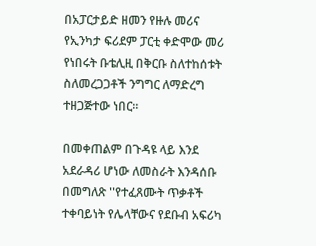በአፓርታይድ ዘመን የዙሉ መሪና የኢንካታ ፍሪደም ፓርቲ ቀድሞው መሪ የነበሩት ቡቴሊዚ በቅርቡ ስለተከሰቱት ስለመረጋጋቶች ንግግር ለማድረግ ተዘጋጅተው ነበር።

በመቀጠልም በጉዳዩ ላይ እንደ አደራዳሪ ሆነው ለመስራት እንዳሰቡ በመግለጽ ''የተፈጸሙት ጥቃቶች ተቀባይነት የሌላቸውና የደቡብ አፍሪካ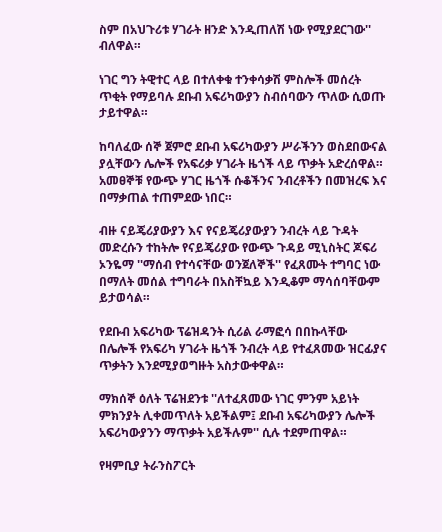ስም በአህጉሪቱ ሃገራት ዘንድ እንዲጠለሽ ነው የሚያደርገው'' ብለዋል።

ነገር ግን ትዊተር ላይ በተለቀቁ ተንቀሳቃሽ ምስሎች መሰረት ጥቂት የማይባሉ ደቡብ አፍሪካውያን ስብሰባውን ጥለው ሲወጡ ታይተዋል።

ከባለፈው ሰኞ ጀምሮ ደቡብ አፍሪካውያን ሥራችንን ወስደበውናል ያሏቸውን ሌሎች የአፍሪቃ ሃገራት ዜጎች ላይ ጥቃት አድረሰዋል። አመፀኞቹ የውጭ ሃገር ዜጎች ሱቆችንና ንብረቶችን በመዝረፍ እና በማቃጠል ተጠምደው ነበር።

ብዙ ናይጄሪያውያን እና የናይጄሪያውያን ንብረት ላይ ጉዳት መድረሱን ተከትሎ የናይጄሪያው የውጭ ጉዳይ ሚኒስትር ጆፍሪ ኦንዬማ ''ማሰብ የተሳናቸው ወንጀለኞች'' የፈጸሙት ተግባር ነው በማለት መሰል ተግባራት በአስቸኳይ እንዲቆም ማሳሰባቸውም ይታወሳል።

የደቡብ አፍሪካው ፕሬዝዳንት ሲሪል ራማፎሳ በበኩላቸው በሌሎች የአፍሪካ ሃገራት ዜጎች ንብረት ላይ የተፈጸመው ዝርፊያና ጥቃትን እንደሚያወግዙት አስታውቀዋል።

ማክሰኞ ዕለት ፕሬዝደንቱ ''ለተፈጸመው ነገር ምንም አይነት ምክንያት ሊቀመጥለት አይችልም፤ ደቡብ አፍሪካውያን ሌሎች አፍሪካውያንን ማጥቃት አይችሉም'' ሲሉ ተደምጠዋል።

የዛምቢያ ትራንስፖርት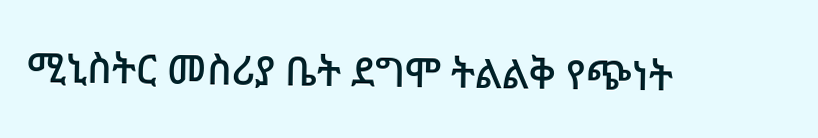ሚኒስትር መስሪያ ቤት ደግሞ ትልልቅ የጭነት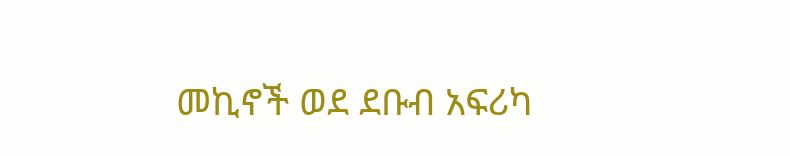መኪኖች ወደ ደቡብ አፍሪካ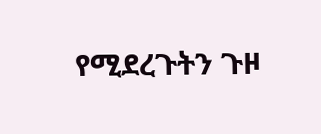የሚደረጉትን ጉዞ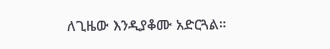ለጊዜው እንዲያቆሙ አድርጓል።